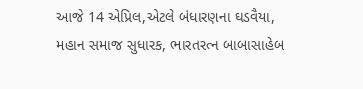આજે 14 એપ્રિલ,એટલે બંધારણના ઘડવૈયા, મહાન સમાજ સુધારક, ભારતરત્ન બાબાસાહેબ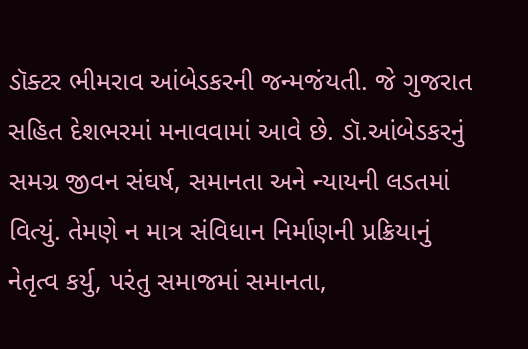ડૉક્ટર ભીમરાવ આંબેડકરની જન્મજંયતી. જે ગુજરાત સહિત દેશભરમાં મનાવવામાં આવે છે. ડૉ.આંબેડકરનું સમગ્ર જીવન સંઘર્ષ, સમાનતા અને ન્યાયની લડતમાં વિત્યું. તેમણે ન માત્ર સંવિધાન નિર્માણની પ્રક્રિયાનું નેતૃત્વ કર્યુ, પરંતુ સમાજમાં સમાનતા,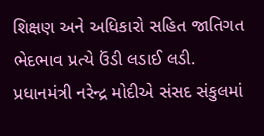શિક્ષણ અને અધિકારો સહિત જાતિગત ભેદભાવ પ્રત્યે ઉંડી લડાઈ લડી.
પ્રધાનમંત્રી નરેન્દ્ર મોદીએ સંસદ સંકુલમાં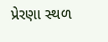પ્રેરણા સ્થળ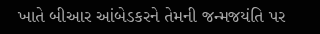ખાતે બીઆર આંબેડકરને તેમની જન્મજયંતિ પર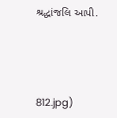શ્રદ્ધાંજલિ આપી.




812.jpg)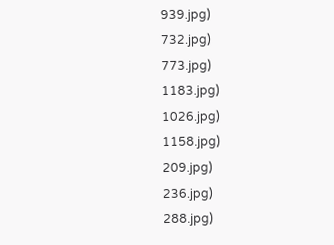939.jpg)
732.jpg)
773.jpg)
1183.jpg)
1026.jpg)
1158.jpg)
209.jpg)
236.jpg)
288.jpg)